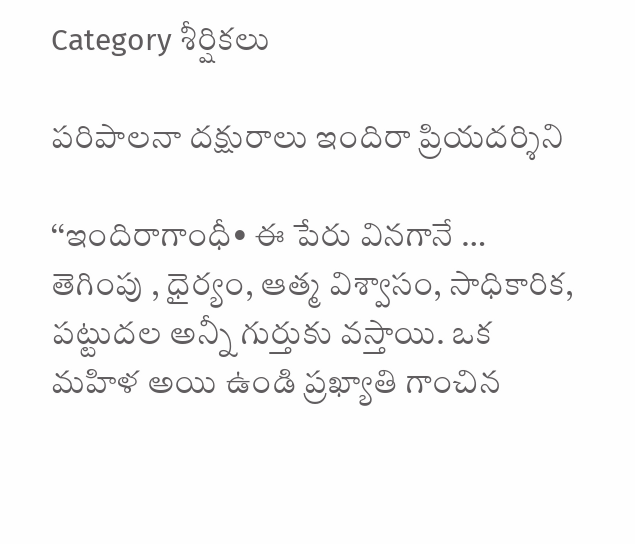Category శీర్షికలు

పరిపాలనా దక్షురాలు ఇందిరా ప్రియదర్శిని

‘‘ఇం‌దిరాగాంధీ• ఈ పేరు వినగానే … తెగింపు , ధైర్యం, ఆత్మ విశ్వాసం, సాధికారిక, పట్టుదల అన్నీ గుర్తుకు వస్తాయి. ఒక మహిళ అయి ఉండి ప్రఖ్యాతి గాంచిన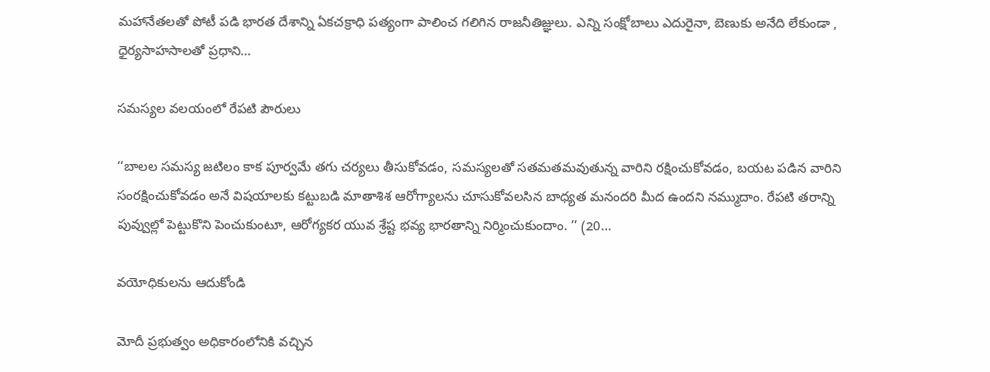మహానేతలతో పోటీ పడి భారత దేశాన్ని ఏకచక్రాధి పత్యంగా పాలించ గలిగిన రాజనీతిజ్ఞులు. ఎన్ని సంక్షోబాలు ఎదురైనా, బెణుకు అనేది లేకుండా , ధైర్యసాహసాలతో ప్రధాని…

సమస్యల వలయంలో రేపటి పౌరులు

‘‘బాలల సమస్య జటిలం కాక పూర్వమే తగు చర్యలు తీసుకోవడం, సమస్యలతో సతమతమవుతున్న వారిని రక్షించుకోవడం, బయట పడిన వారిని సంరక్షించుకోవడం అనే విషయాలకు కట్టుబడి మాతాశిశ ఆరోగ్యాలను చూసుకోవలసిన బాధ్యత మనందరి మీద ఉందని నమ్ముదాం. రేపటి తరాన్ని పువ్వుల్లో పెట్టుకొని పెంచుకుంటూ, ఆరోగ్యకర యువ శ్రేష్ట భవ్య భారతాన్ని నిర్మించుకుందాం. ’’ (20…

వయోధికులను ఆదుకోండి

మోదీ ప్రభుత్వం అధికారంలోనికి వచ్చిన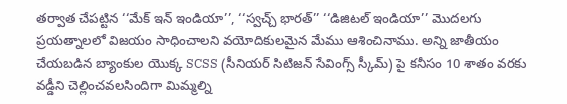తర్వాత చేపట్టిన ‘‘మేక్‌ ఇన్‌ ఇం‌డియా’’, ‘‘స్వచ్చ్ ‌భారత్‌’’ ‘‘డిజిటల్‌ ఇం‌డియా’’ మొదలగు ప్రయత్నాలలో విజయం సాధించాలని వయోదికులమైన మేము ఆశించినాము. అన్ని జాతీయం చేయబడిన బ్యాంకుల యొక్క SCSS (సీనియర్‌ ‌సిటిజన్‌ ‌సేవింగ్స్ ‌స్కీమ్‌) పై కనీసం 10 శాతం వరకు వడ్డీని చెల్లించవలసిందిగా మిమ్మల్ని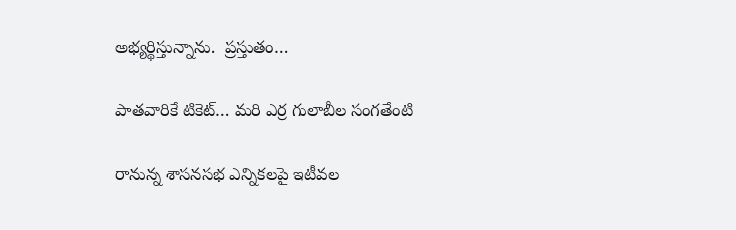అభ్యర్థిస్తున్నాను.  ప్రస్తుతం…

పాతవారికే టికెట్‌… మరి ఎర్ర గులాబీల సంగతేంటి

రానున్న శాసనసభ ఎన్నికలపై ఇటీవల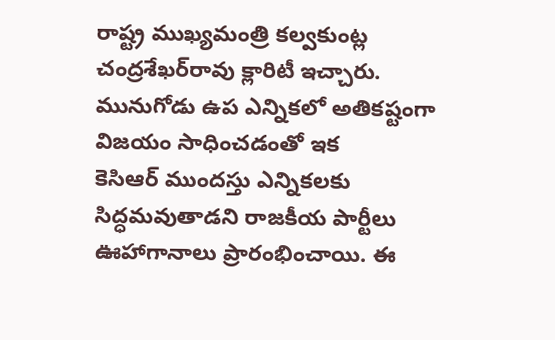రాష్ట్ర ముఖ్యమంత్రి కల్వకుంట్ల చంద్రశేఖర్‌రావు క్లారిటీ ఇచ్చారు. మునుగోడు ఉప ఎన్నికలో అతికష్టంగా విజయం సాధించడంతో ఇక కెసిఆర్‌ ‌ముందస్తు ఎన్నికలకు సిద్ధమవుతాడని రాజకీయ పార్టీలు ఊహాగానాలు ప్రారంభించాయి. ఈ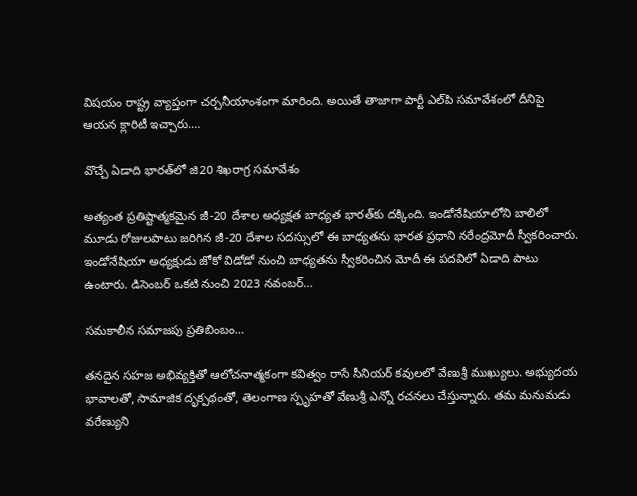విషయం రాష్ట్ర వ్యాప్తంగా చర్చనీయాంశంగా మారింది. అయితే తాజాగా పార్టీ ఎల్‌పి సమావేశంలో దీనిపై ఆయన క్లారిటీ ఇచ్చారు.…

వొచ్చే ఏడాది భారత్‌లో జి20 శిఖరాగ్ర సమావేశం

అత్యంత ప్రతిష్టాత్మకమైన జీ-20 దేశాల అధ్యక్షత బాధ్యత భారత్‌కు దక్కింది. ఇండోనేషియాలోని బాలిలో మూడు రోజులపాటు జరిగిన జీ-20 దేశాల సదస్సులో ఈ బాధ్యతను భారత ప్రధాని నరేంద్రమోదీ స్వీకరించారు. ఇండోనేషియా అధ్యక్షుడు జోకో విడోడో నుంచి బాధ్యతను స్వీకరించిన మోదీ ఈ పదవిలో ఏడాది పాటు ఉంటారు. డిసెంబర్‌ ఒకటి నుంచి 2023 నవంబర్‌…

సమకాలీన సమాజపు ప్రతిబింబం…

తనదైన సహజ అభివ్యక్తితో ఆలోచనాత్మకంగా కవిత్వం రాసే సీనియర్‌ ‌కవులలో వేణుశ్రీ ముఖ్యులు. అభ్యుదయ భావాలతో, సామాజిక దృక్పథంతో, తెలంగాణ స్పృహతో వేణుశ్రీ ఎన్నో రచనలు చేస్తున్నారు. తమ మనుమడు వరేణ్యుని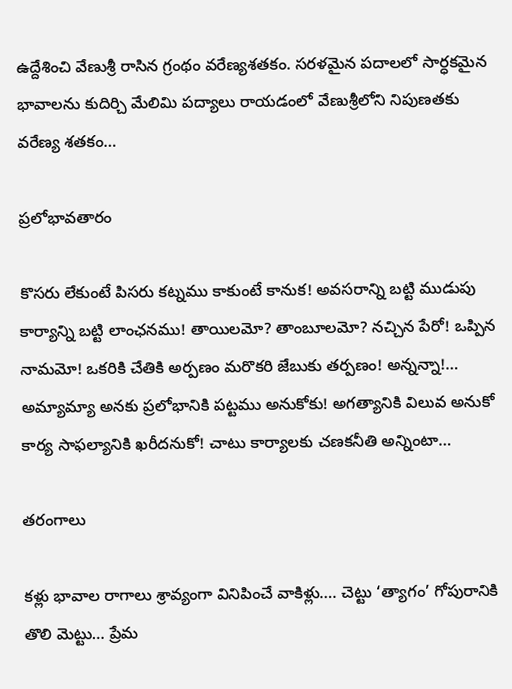ఉద్దేశించి వేణుశ్రీ రాసిన గ్రంథం వరేణ్యశతకం. సరళమైన పదాలలో సార్ధకమైన భావాలను కుదిర్చి మేలిమి పద్యాలు రాయడంలో వేణుశ్రీలోని నిపుణతకు వరేణ్య శతకం…

ప్రలోభావతారం

కొసరు లేకుంటే పిసరు కట్నము కాకుంటే కానుక! అవసరాన్ని బట్టి ముడుపు కార్యాన్ని బట్టి లాంఛనము! తాయిలమో? తాంబూలమో? నచ్చిన పేరో! ఒప్పిన నామమో! ఒకరికి చేతికి అర్పణం మరొకరి జేబుకు తర్పణం! అన్నన్నా!… అమ్యామ్యా అనకు ప్రలోభానికి పట్టము అనుకోకు! అగత్యానికి విలువ అనుకో కార్య సాఫల్యానికి ఖరీదనుకో! చాటు కార్యాలకు చణకనీతి అన్నింటా…

తరంగాలు

కళ్లు భావాల రాగాలు శ్రావ్యంగా వినిపించే వాకిళ్లు…. చెట్టు ‘త్యాగం’ గోపురానికి తొలి మెట్టు… ప్రేమ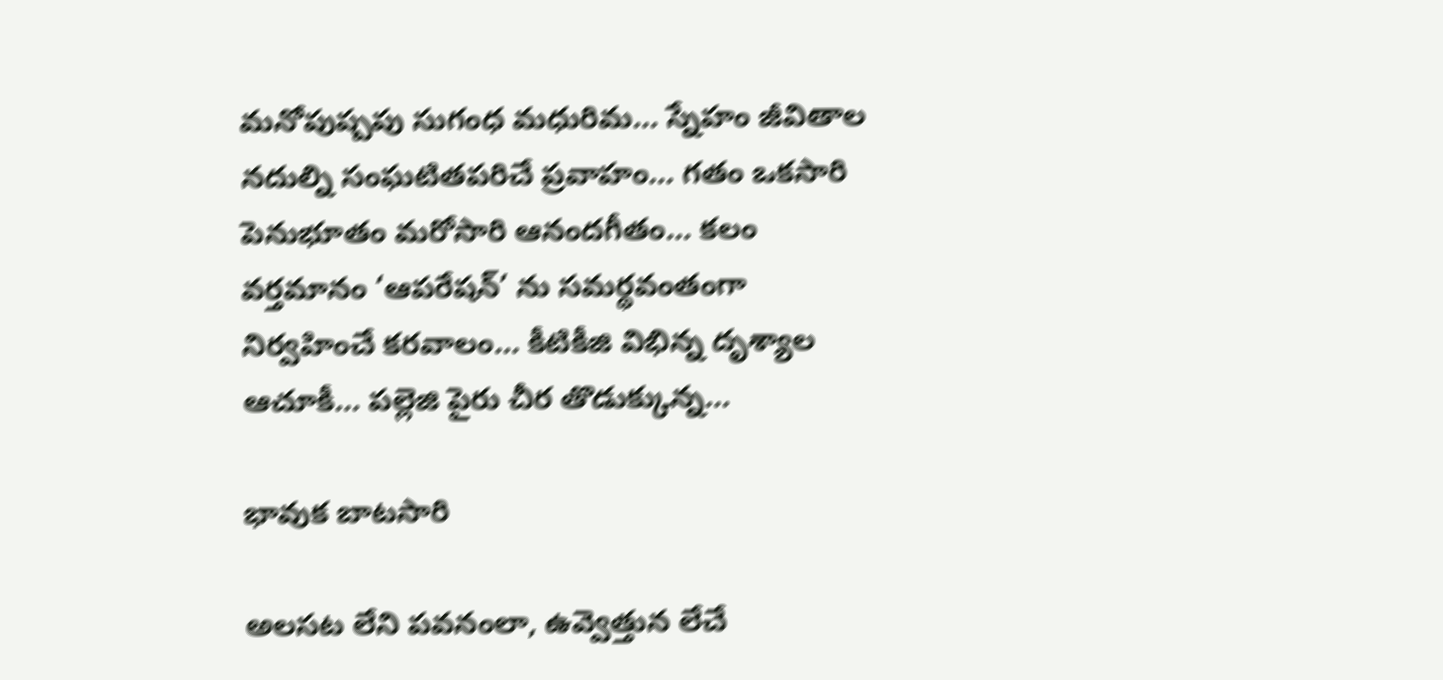మనోపుష్పపు సుగంధ మధురిమ… స్నేహం జీవితాల నదుల్ని సంఘటితపరిచే ప్రవాహం… గతం ఒకసారి పెనుభూతం మరోసారి ఆనందగీతం… కలం వర్తమానం ‘ఆపరేషన్‌’ ను సమర్థవంతంగా నిర్వహించే కరవాలం… కీటికీజి విభిన్న దృశ్యాల ఆచూకీ… పల్లెజి పైరు చీర తొడుక్కున్న…

భావుక బాటసారి

అలసట లేని పవనంలా, ఉవ్వెత్తున లేచే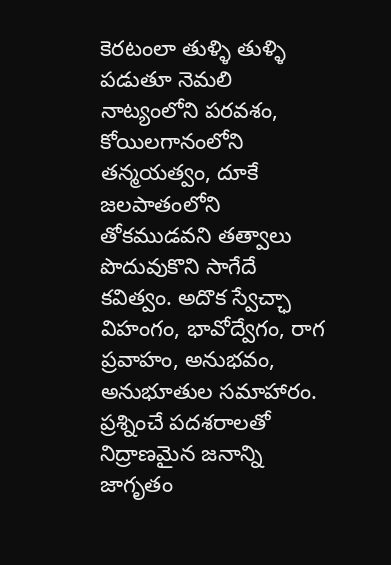కెరటంలా తుళ్ళి తుళ్ళి పడుతూ నెమలి నాట్యంలోని పరవశం, కోయిలగానంలోని తన్మయత్వం, దూకే జలపాతంలోని తోకముడవని తత్వాలు పొదువుకొని సాగేదే కవిత్వం. అదొక స్వేచ్ఛా విహంగం, భావోద్వేగం, రాగ ప్రవాహం, అనుభవం, అనుభూతుల సమాహారం. ప్రశ్నించే పదశరాలతో నిద్రాణమైన జనాన్ని జాగృతం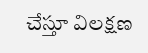చేస్తూ విలక్షణ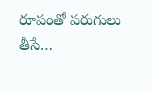రూపంతో పరుగులు తీసే…